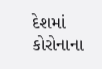દેશમાં કોરોનાના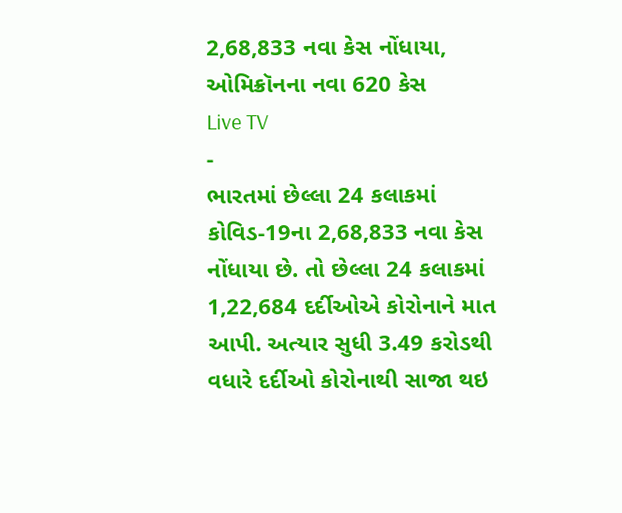2,68,833 નવા કેસ નોંધાયા, ઓમિક્રૉનના નવા 620 કેસ
Live TV
-
ભારતમાં છેલ્લા 24 કલાકમાં કોવિડ-19ના 2,68,833 નવા કેસ નોંધાયા છે. તો છેલ્લા 24 કલાકમાં 1,22,684 દર્દીઓએ કોરોનાને માત આપી. અત્યાર સુધી 3.49 કરોડથી વધારે દર્દીઓ કોરોનાથી સાજા થઇ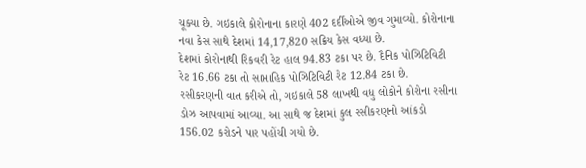ચૂક્યા છે. ગઇકાલે કોરોનાના કારણે 402 દર્દીઓએ જીવ ગુમાવ્યો. કોરોનાના નવા કેસ સાથે દેશમાં 14,17,820 સક્રિય કેસ વધ્યા છે.
દેશમાં કોરોનાથી રિકવરી રેટ હાલ 94.83 ટકા પર છે. દૈનિક પોઝિટિવિટી રેટ 16.66 ટકા તો સાપ્તાહિક પોઝિટિવિટી રેટ 12.84 ટકા છે.
રસીકરણની વાત કરીએ તો, ગઇકાલે 58 લાખથી વધુ લોકોને કોરોના રસીના ડોઝ આપવામાં આવ્યા. આ સાથે જ દેશમાં કુલ રસીકરણનો આંકડો 156.02 કરોડને પાર પહોંચી ગયો છે.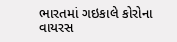ભારતમાં ગઇકાલે કોરોના વાયરસ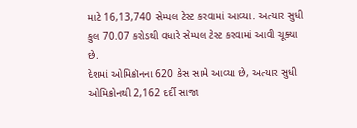માટે 16,13,740 સેમ્પલ ટેસ્ટ કરવામાં આવ્યા. અત્યાર સુધી કુલ 70.07 કરોડથી વધારે સેમ્પલ ટેસ્ટ કરવામાં આવી ચૂક્યા છે.
દેશમાં ઓમિક્રૉનના 620 કેસ સામે આવ્યા છે, અત્યાર સુધી ઓમિક્રોનથી 2,162 દર્દી સાજા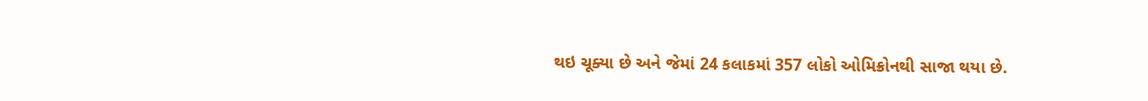થઇ ચૂક્યા છે અને જેમાં 24 કલાકમાં 357 લોકો ઓમિક્રોનથી સાજા થયા છે.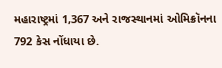મહારાષ્ટ્રમાં 1,367 અને રાજસ્થાનમાં ઓમિક્રૉનના 792 કેસ નોંધાયા છે.